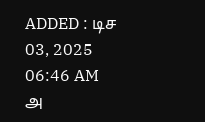ADDED : டிச 03, 2025 06:46 AM
அ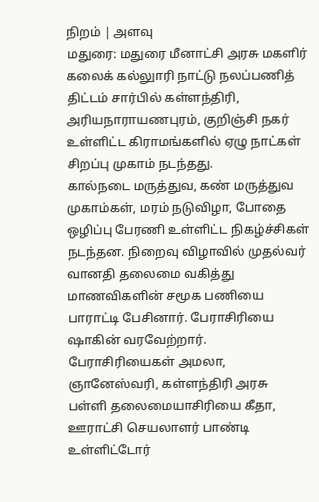நிறம் | அளவு
மதுரை: மதுரை மீனாட்சி அரசு மகளிர் கலைக் கல்லுாரி நாட்டு நலப்பணித் திட்டம் சார்பில் கள்ளந்திரி, அரியநாராயணபுரம், குறிஞ்சி நகர் உள்ளிட்ட கிராமங்களில் ஏழு நாட்கள் சிறப்பு முகாம் நடந்தது.
கால்நடை மருத்துவ, கண் மருத்துவ முகாம்கள், மரம் நடுவிழா, போதை ஒழிப்பு பேரணி உள்ளிட்ட நிகழ்ச்சிகள் நடந்தன. நிறைவு விழாவில் முதல்வர் வானதி தலைமை வகித்து மாணவிகளின் சமூக பணியை பாராட்டி பேசினார். பேராசிரியை ஷாகின் வரவேற்றார். பேராசிரியைகள் அமலா, ஞானேஸ்வரி, கள்ளந்திரி அரசு பள்ளி தலைமையாசிரியை கீதா, ஊராட்சி செயலாளர் பாண்டி உள்ளிட்டோர்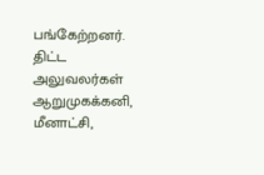பங்கேற்றனர். திட்ட அலுவலர்கள் ஆறுமுகக்கனி, மீனாட்சி,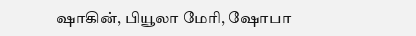ஷாகின், பியூலா மேரி, ஷோபா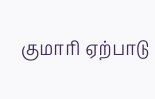குமாரி ஏற்பாடு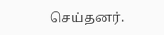செய்தனர்.